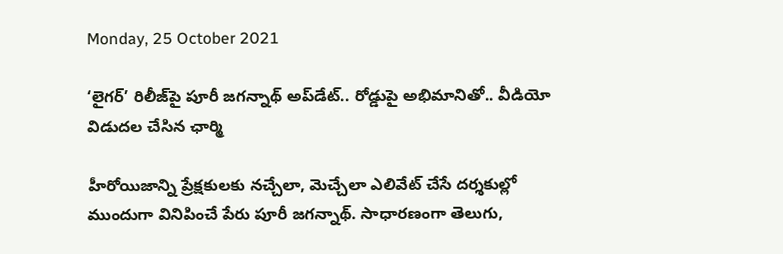Monday, 25 October 2021

‘లైగర్’ రిలీజ్‌పై పూరీ జగన్నాథ్ అప్‌డేట్.. రోడ్డుపై అభిమానితో.. వీడియో విడుదల చేసిన ఛార్మి

హీరోయిజాన్ని ప్రేక్ష‌కుల‌కు న‌చ్చేలా, మెచ్చేలా ఎలివేట్ చేసే ద‌ర్శ‌కుల్లో ముందుగా వినిపించే పేరు పూరీ జ‌గ‌న్నాథ్‌. సాధార‌ణంగా తెలుగు,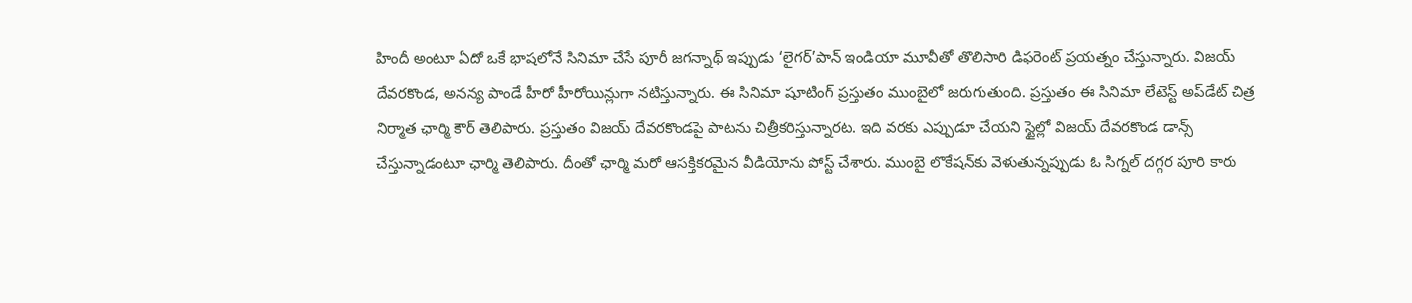హిందీ అంటూ ఏదో ఒకే భాష‌లోనే సినిమా చేసే పూరీ జ‌గ‌న్నాథ్ ఇప్పుడు ‘లైగ‌ర్‌’పాన్ ఇండియా మూవీతో తొలిసారి డిఫ‌రెంట్ ప్ర‌య‌త్నం చేస్తున్నారు. విజ‌య్ దేవ‌ర‌కొండ‌, అన‌న్య పాండే హీరో హీరోయిన్లుగా న‌టిస్తున్నారు. ఈ సినిమా షూటింగ్ ప్ర‌స్తుతం ముంబైలో జ‌రుగుతుంది. ప్ర‌స్తుతం ఈ సినిమా లేటెస్ట్ అప్‌డేట్ చిత్ర నిర్మాత ఛార్మి కౌర్ తెలిపారు. ప్ర‌స్తుతం విజ‌య్ దేవ‌ర‌కొండపై పాట‌ను చిత్రీక‌రిస్తున్నార‌ట‌. ఇది వ‌ర‌కు ఎప్పుడూ చేయ‌ని స్టైల్లో విజ‌య్ దేవ‌ర‌కొండ డాన్స్ చేస్తున్నాడంటూ ఛార్మి తెలిపారు. దీంతో ఛార్మి మ‌రో ఆస‌క్తిక‌ర‌మైన వీడియోను పోస్ట్ చేశారు. ముంబై లొకేష‌న్‌కు వెళుతున్న‌ప్పుడు ఓ సిగ్న‌ల్ దగ్గ‌ర పూరి కారు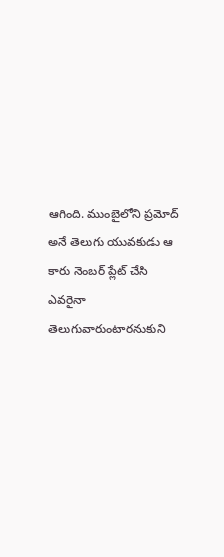ఆగింది. ముంబైలోని ప్రమోద్ అనే తెలుగు యువకుడు ఆ కారు నెంబర్ ప్లేట్ చేసి ఎవ‌రైనా తెలుగువారుంటారనుకుని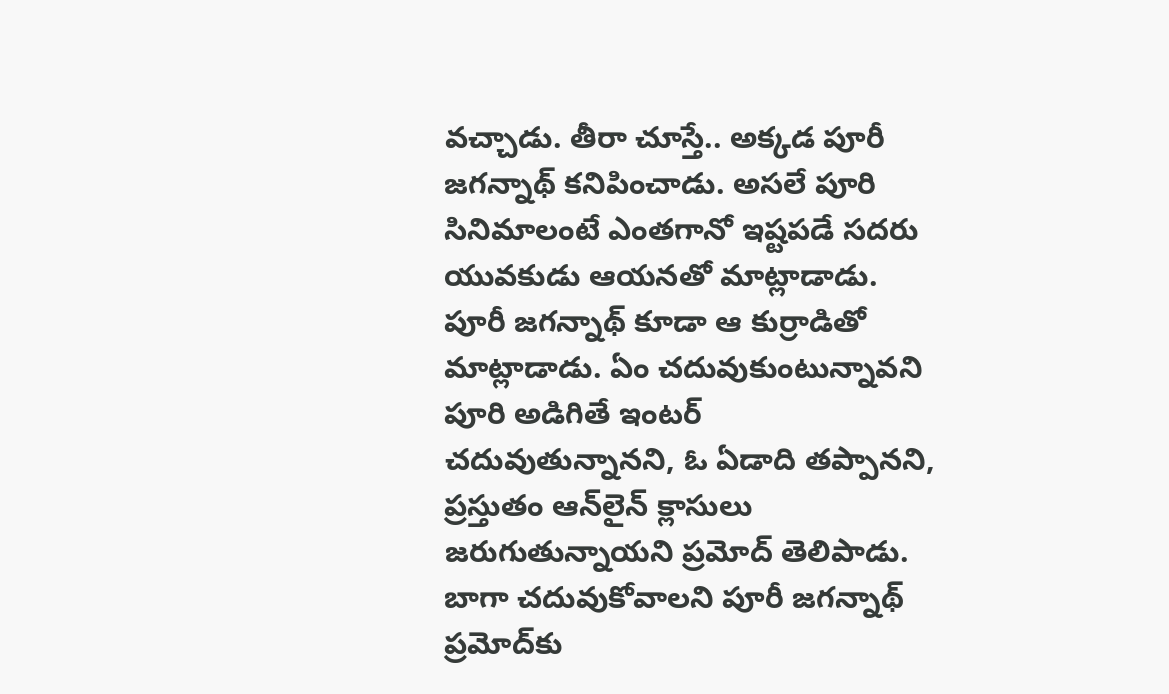వ‌చ్చాడు. తీరా చూస్తే.. అక్క‌డ పూరీ జ‌గ‌న్నాథ్ క‌నిపించాడు. అస‌లే పూరి సినిమాలంటే ఎంత‌గానో ఇష్ట‌ప‌డే స‌ద‌రు యువ‌కుడు ఆయ‌న‌తో మాట్లాడాడు. పూరీ జ‌గ‌న్నాథ్ కూడా ఆ కుర్రాడితో మాట్లాడాడు. ఏం చ‌దువుకుంటున్నావ‌ని పూరి అడిగితే ఇంట‌ర్ చ‌దువుతున్నాన‌ని, ఓ ఏడాది త‌ప్పాన‌ని, ప్ర‌స్తుతం ఆన్‌లైన్ క్లాసులు జ‌రుగుతున్నాయ‌ని ప్ర‌మోద్ తెలిపాడు. బాగా చ‌దువుకోవాల‌ని పూరీ జ‌గ‌న్నాథ్ ప్ర‌మోద్‌కు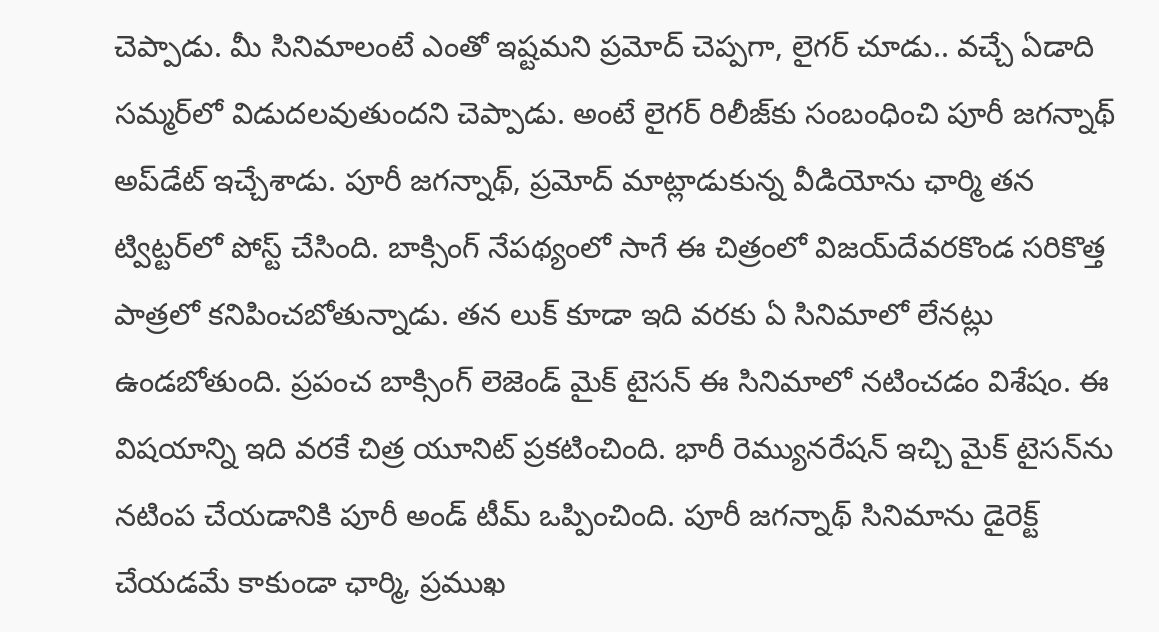చెప్పాడు. మీ సినిమాలంటే ఎంతో ఇష్ట‌మ‌ని ప్ర‌మోద్ చెప్ప‌గా, లైగ‌ర్ చూడు.. వ‌చ్చే ఏడాది స‌మ్మ‌ర్‌లో విడుద‌ల‌వుతుందని చెప్పాడు. అంటే లైగ‌ర్ రిలీజ్‌కు సంబంధించి పూరీ జ‌గన్నాథ్ అప్‌డేట్ ఇచ్చేశాడు. పూరీ జ‌గ‌న్నాథ్‌, ప్ర‌మోద్ మాట్లాడుకున్న వీడియోను ఛార్మి త‌న ట్విట్ట‌ర్‌లో పోస్ట్ చేసింది. బాక్సింగ్ నేప‌థ్యంలో సాగే ఈ చిత్రంలో విజ‌య్‌దేవ‌ర‌కొండ‌ స‌రికొత్త పాత్ర‌లో క‌నిపించ‌బోతున్నాడు. త‌న లుక్ కూడా ఇది వ‌ర‌కు ఏ సినిమాలో లేన‌ట్లు ఉండ‌బోతుంది. ప్రపంచ బాక్సింగ్ లెజెండ్ మైక్ టైస‌న్ ఈ సినిమాలో న‌టించ‌డం విశేషం. ఈ విషయాన్ని ఇది వ‌ర‌కే చిత్ర యూనిట్ ప్రక‌టించింది. భారీ రెమ్యున‌రేష‌న్ ఇచ్చి మైక్ టైస‌న్‌ను న‌టింప చేయ‌డానికి పూరీ అండ్ టీమ్ ఒప్పించింది. పూరీ జ‌గ‌న్నాథ్ సినిమాను డైరెక్ట్ చేయ‌డ‌మే కాకుండా ఛార్మి, ప్ర‌ముఖ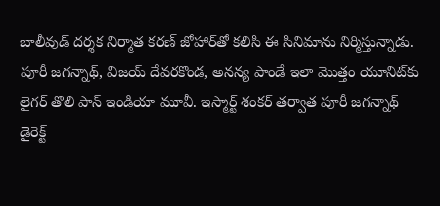బాలీవుడ్ ద‌ర్శ‌క నిర్మాత క‌ర‌ణ్ జోహార్‌తో క‌లిసి ఈ సినిమాను నిర్మిస్తున్నాడు. పూరీ జ‌గ‌న్నాథ్‌, విజ‌య్ దేవ‌ర‌కొండ‌, అన‌న్య పాండే ఇలా మొత్తం యూనిట్‌కు లైగ‌ర్ తొలి పాన్ ఇండియా మూవీ. ఇస్మార్ట్ శంక‌ర్ త‌ర్వాత పూరీ జ‌గ‌న్నాథ్ డైరెక్ట్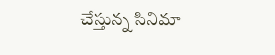చేస్తున్న సినిమా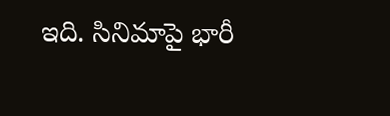ఇది. సినిమాపై భారీ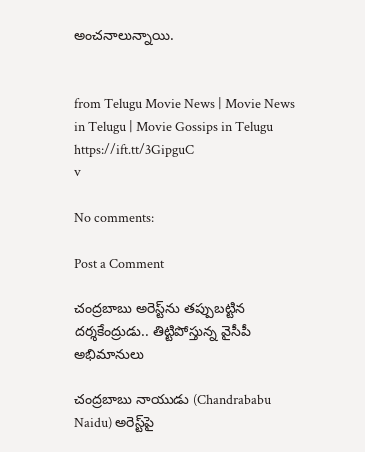అంచ‌నాలున్నాయి.


from Telugu Movie News | Movie News in Telugu | Movie Gossips in Telugu https://ift.tt/3GipguC
v

No comments:

Post a Comment

చంద్రబాబు అరెస్ట్‌ను తప్పుబట్టిన దర్శకేంద్రుడు.. తిట్టిపోస్తున్న వైసీపీ అభిమానులు

చంద్రబాబు నాయుడు (Chandrababu Naidu) అరెస్ట్‌పై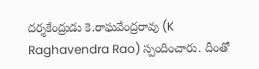దర్శకేంద్రుడు కె.రాఘవేంద్రరావు (K Raghavendra Rao) స్పందించారు. దీంతో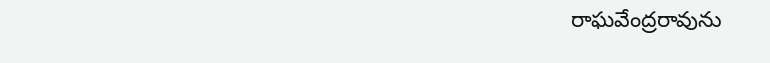రాఘవేంద్రరావును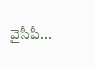వైసీపీ...